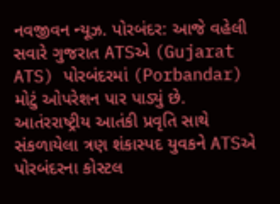નવજીવન ન્યૂઝ. પોરબંદર: આજે વહેલી સવારે ગુજરાત ATSએ (Gujarat ATS) પોરબંદરમાં (Porbandar) મોટું ઓપરેશન પાર પાડ્યું છે. આતંરરાષ્ટ્રીય આતંકી પ્રવૃતિ સાથે સંકળાયેલા ત્રણ શંકાસ્પદ યુવકને ATSએ પોરબંદરના કોસ્ટલ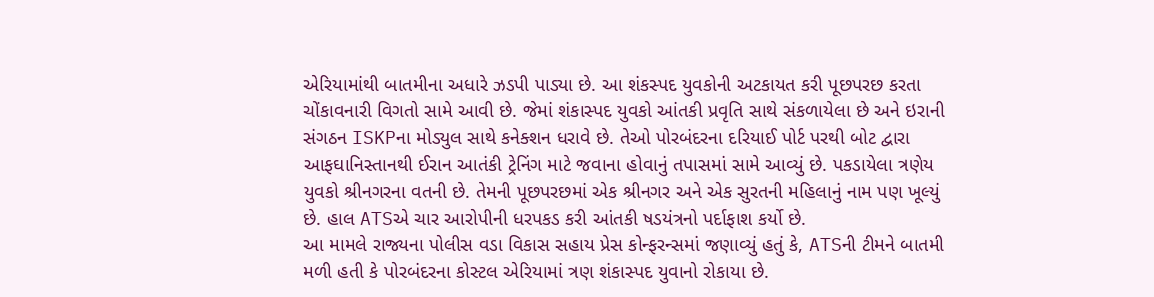એરિયામાંથી બાતમીના અધારે ઝડપી પાડ્યા છે. આ શંકસ્પદ યુવકોની અટકાયત કરી પૂછપરછ કરતા ચોંકાવનારી વિગતો સામે આવી છે. જેમાં શંકાસ્પદ યુવકો આંતકી પ્રવૃતિ સાથે સંકળાયેલા છે અને ઇરાની સંગઠન ISKPના મોડ્યુલ સાથે કનેક્શન ધરાવે છે. તેઓ પોરબંદરના દરિયાઈ પોર્ટ પરથી બોટ દ્વારા આફઘાનિસ્તાનથી ઈરાન આતંકી ટ્રેનિંગ માટે જવાના હોવાનું તપાસમાં સામે આવ્યું છે. પકડાયેલા ત્રણેય યુવકો શ્રીનગરના વતની છે. તેમની પૂછપરછમાં એક શ્રીનગર અને એક સુરતની મહિલાનું નામ પણ ખૂલ્યું છે. હાલ ATSએ ચાર આરોપીની ધરપકડ કરી આંતકી ષડયંત્રનો પર્દાફાશ કર્યો છે.
આ મામલે રાજ્યના પોલીસ વડા વિકાસ સહાય પ્રેસ કોન્ફરન્સમાં જણાવ્યું હતું કે, ATSની ટીમને બાતમી મળી હતી કે પોરબંદરના કોસ્ટલ એરિયામાં ત્રણ શંકાસ્પદ યુવાનો રોકાયા છે.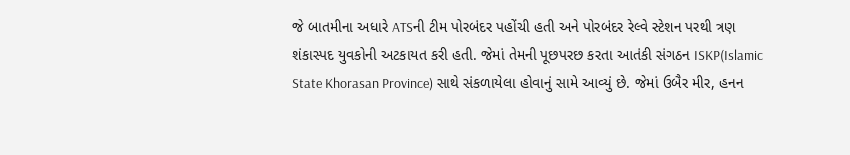જે બાતમીના અધારે ATSની ટીમ પોરબંદર પહોંચી હતી અને પોરબંદર રેલ્વે સ્ટેશન પરથી ત્રણ શંકાસ્પદ યુવકોની અટકાયત કરી હતી. જેમાં તેમની પૂછપરછ કરતા આતંકી સંગઠન ISKP(Islamic State Khorasan Province) સાથે સંકળાયેલા હોવાનું સામે આવ્યું છે. જેમાં ઉબૈર મીર, હનન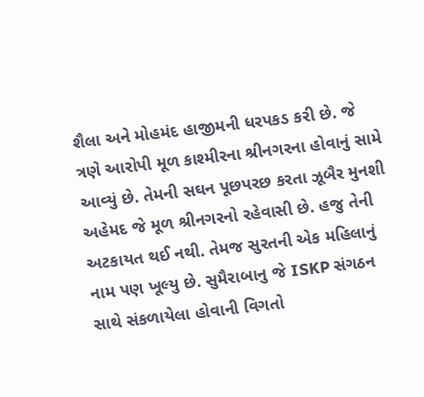શૈલા અને મોહમંદ હાજીમની ધરપકડ કરી છે. જે ત્રણે આરોપી મૂળ કાશ્મીરના શ્રીનગરના હોવાનું સામે આવ્યું છે. તેમની સઘન પૂછપરછ કરતા ઝૂબૈર મુનશી અહેમદ જે મૂળ શ્રીનગરનો રહેવાસી છે. હજુ તેની અટકાયત થઈ નથી. તેમજ સુરતની એક મહિલાનું નામ પણ ખૂલ્યુ છે. સુમૈરાબાનુ જે ISKP સંગઠન સાથે સંકળાયેલા હોવાની વિગતો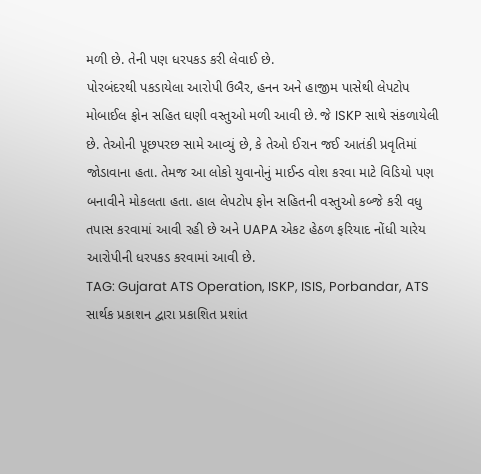મળી છે. તેની પણ ધરપકડ કરી લેવાઈ છે.
પોરબંદરથી પકડાયેલા આરોપી ઉબૈર, હનન અને હાજીમ પાસેથી લેપટોપ મોબાઈલ ફોન સહિત ઘણી વસ્તુઓ મળી આવી છે. જે ISKP સાથે સંકળાયેલી છે. તેઓની પૂછપરછ સામે આવ્યું છે, કે તેઓ ઈરાન જઈ આતંકી પ્રવૃતિમાં જોડાવાના હતા. તેમજ આ લોકો યુવાનોનું માઈન્ડ વોશ કરવા માટે વિડિયો પણ બનાવીને મોકલતા હતા. હાલ લેપટોપ ફોન સહિતની વસ્તુઓ કબ્જે કરી વધુ તપાસ કરવામાં આવી રહી છે અને UAPA એકટ હેઠળ ફરિયાદ નોંધી ચારેય આરોપીની ધરપકડ કરવામાં આવી છે.
TAG: Gujarat ATS Operation, ISKP, ISIS, Porbandar, ATS
સાર્થક પ્રકાશન દ્વારા પ્રકાશિત પ્રશાંત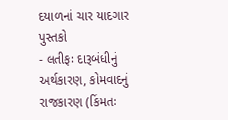દયાળનાં ચાર યાદગાર પુસ્તકો
- લતીફઃ દારૂબંધીનું અર્થકારણ, કોમવાદનું રાજકારણ (કિંમતઃ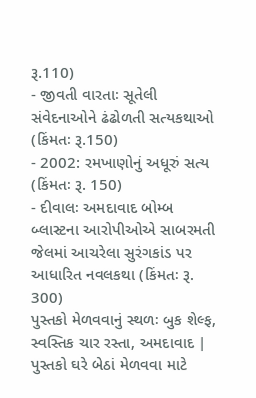રૂ.110)
- જીવતી વારતાઃ સૂતેલી સંવેદનાઓને ઢંઢોળતી સત્યકથાઓ (કિંમતઃ રૂ.150)
- 2002: રમખાણોનું અધૂરું સત્ય (કિંમતઃ રૂ. 150)
- દીવાલઃ અમદાવાદ બોમ્બ બ્લાસ્ટના આરોપીઓએ સાબરમતી જેલમાં આચરેલા સુરંગકાંડ પર આધારિત નવલકથા (કિંમતઃ રૂ. 300)
પુસ્તકો મેળવવાનું સ્થળઃ બુક શેલ્ફ, સ્વસ્તિક ચાર રસ્તા, અમદાવાદ | પુસ્તકો ઘરે બેઠાં મેળવવા માટે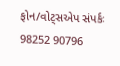ફોન/વોટ્સએપ સંપર્કઃ 98252 90796